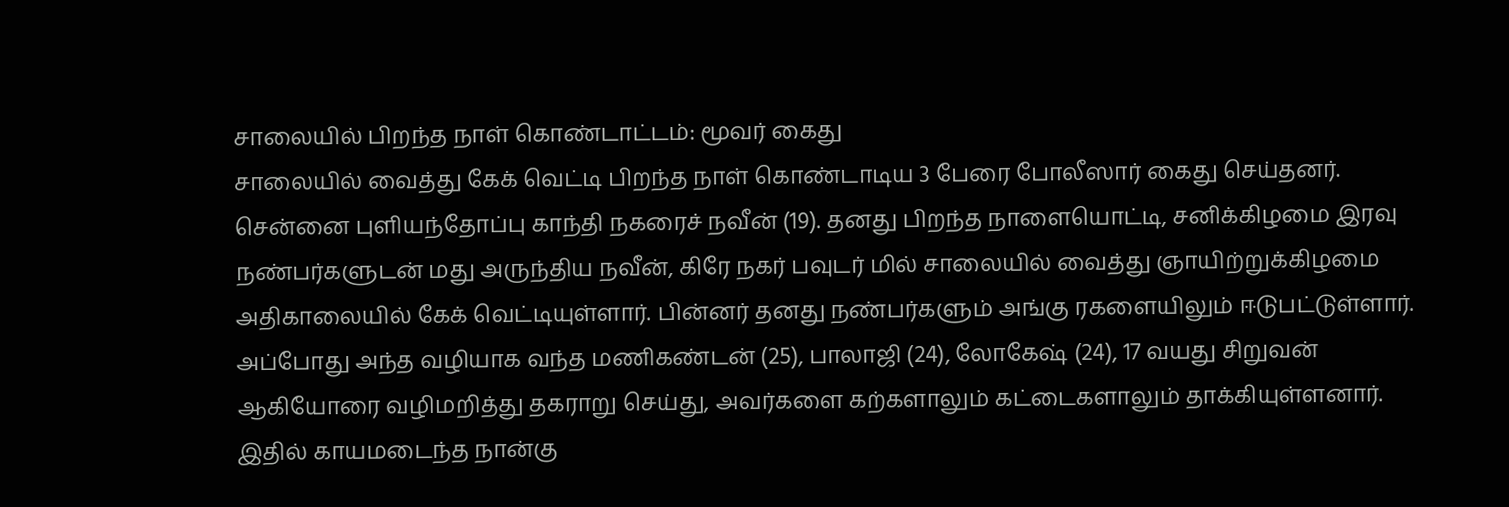சாலையில் பிறந்த நாள் கொண்டாட்டம்: மூவர் கைது
சாலையில் வைத்து கேக் வெட்டி பிறந்த நாள் கொண்டாடிய 3 பேரை போலீஸார் கைது செய்தனர்.
சென்னை புளியந்தோப்பு காந்தி நகரைச் நவீன் (19). தனது பிறந்த நாளையொட்டி, சனிக்கிழமை இரவு நண்பர்களுடன் மது அருந்திய நவீன், கிரே நகர் பவுடர் மில் சாலையில் வைத்து ஞாயிற்றுக்கிழமை அதிகாலையில் கேக் வெட்டியுள்ளார். பின்னர் தனது நண்பர்களும் அங்கு ரகளையிலும் ஈடுபட்டுள்ளார்.
அப்போது அந்த வழியாக வந்த மணிகண்டன் (25), பாலாஜி (24), லோகேஷ் (24), 17 வயது சிறுவன் ஆகியோரை வழிமறித்து தகராறு செய்து, அவர்களை கற்களாலும் கட்டைகளாலும் தாக்கியுள்ளனார். இதில் காயமடைந்த நான்கு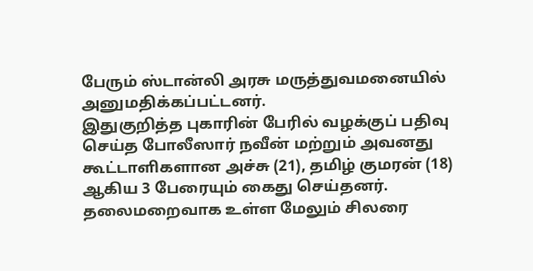பேரும் ஸ்டான்லி அரசு மருத்துவமனையில் அனுமதிக்கப்பட்டனர்.
இதுகுறித்த புகாரின் பேரில் வழக்குப் பதிவு செய்த போலீஸார் நவீன் மற்றும் அவனது கூட்டாளிகளான அச்சு (21), தமிழ் குமரன் (18) ஆகிய 3 பேரையும் கைது செய்தனர். தலைமறைவாக உள்ள மேலும் சிலரை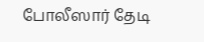போலீஸார் தேடி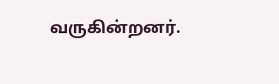வருகின்றனர்.